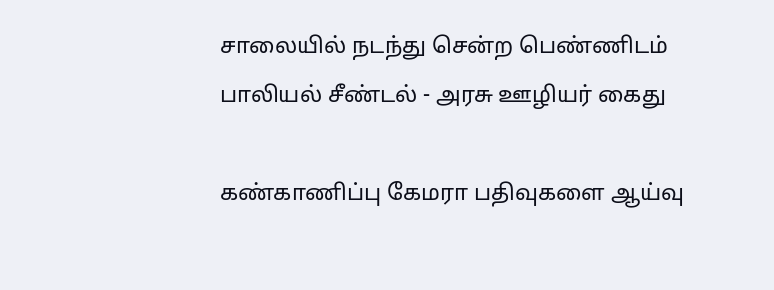சாலையில் நடந்து சென்ற பெண்ணிடம் பாலியல் சீண்டல் - அரசு ஊழியர் கைது

கண்காணிப்பு கேமரா பதிவுகளை ஆய்வு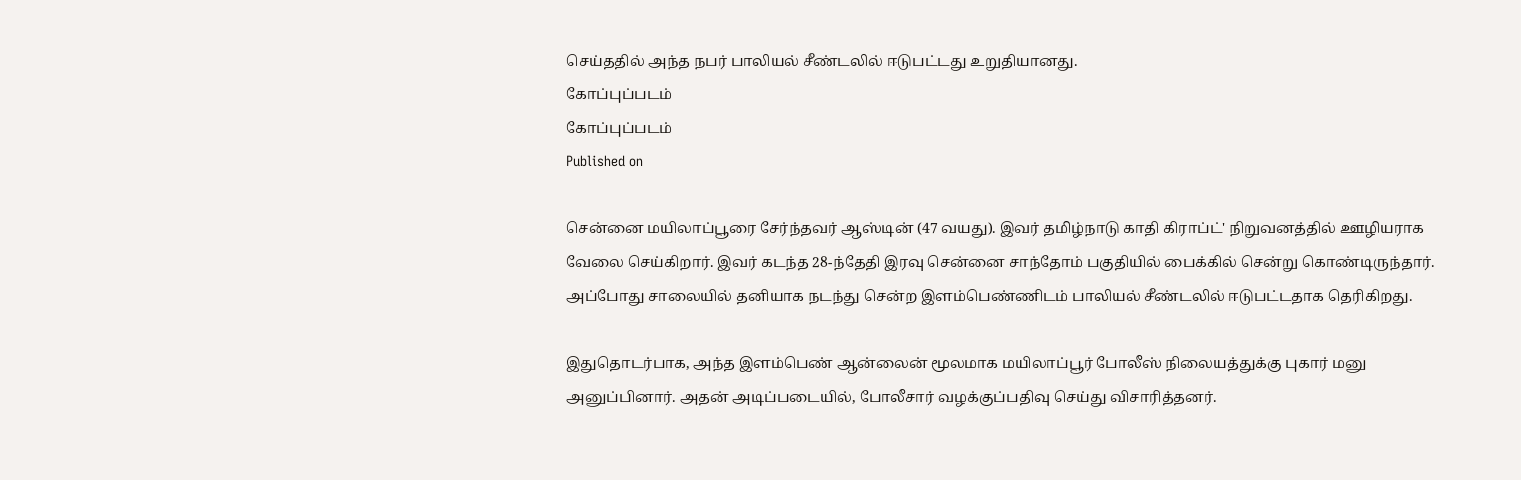செய்ததில் அந்த நபர் பாலியல் சீண்டலில் ஈடுபட்டது உறுதியானது.
கோப்புப்படம்
கோப்புப்படம்
Published on

சென்னை மயிலாப்பூரை சேர்ந்தவர் ஆஸ்டின் (47 வயது). இவர் தமிழ்நாடு காதி கிராப்ட்' நிறுவனத்தில் ஊழியராக வேலை செய்கிறார். இவர் கடந்த 28-ந்தேதி இரவு சென்னை சாந்தோம் பகுதியில் பைக்கில் சென்று கொண்டிருந்தார். அப்போது சாலையில் தனியாக நடந்து சென்ற இளம்பெண்ணிடம் பாலியல் சீண்டலில் ஈடுபட்டதாக தெரிகிறது.

இதுதொடர்பாக, அந்த இளம்பெண் ஆன்லைன் மூலமாக மயிலாப்பூர் போலீஸ் நிலையத்துக்கு புகார் மனு அனுப்பினார். அதன் அடிப்படையில், போலீசார் வழக்குப்பதிவு செய்து விசாரித்தனர்.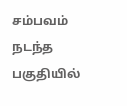சம்பவம் நடந்த பகுதியில்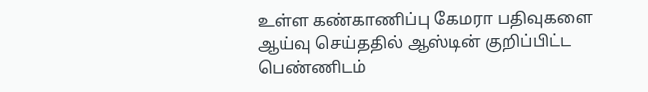உள்ள கண்காணிப்பு கேமரா பதிவுகளை ஆய்வு செய்ததில் ஆஸ்டின் குறிப்பிட்ட பெண்ணிடம்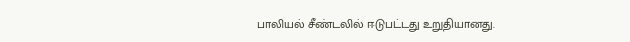பாலியல் சீண்டலில் ஈடுபட்டது உறுதியானது.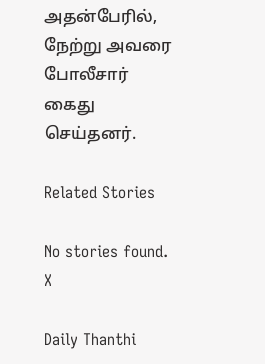அதன்பேரில், நேற்று அவரை போலீசார் கைது செய்தனர்.

Related Stories

No stories found.
X

Daily Thanthi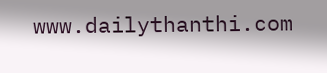www.dailythanthi.com